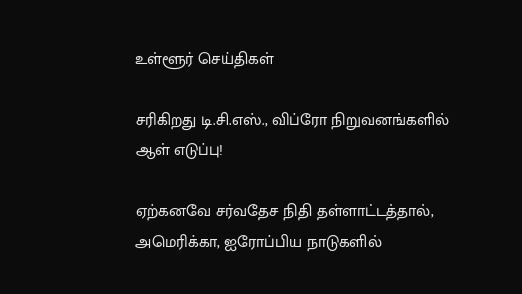உள்ளூர் செய்திகள்

சரிகிறது டி.சி.எஸ்., விப்ரோ நிறுவனங்களில் ஆள் எடுப்பு!

ஏற்கனவே சர்வதேச நிதி தள்ளாட்டத்தால், அமெரிக்கா, ஐரோப்பிய நாடுகளில்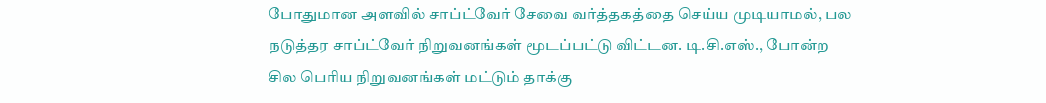போதுமான அளவில் சாப்ட்வேர் சேவை வர்த்தகத்தை செய்ய முடியாமல், பல நடுத்தர சாப்ட்வேர் நிறுவனங்கள் மூடப்பட்டு விட்டன. டி.சி.எஸ்., போன்ற சில பெரிய நிறுவனங்கள் மட்டும் தாக்கு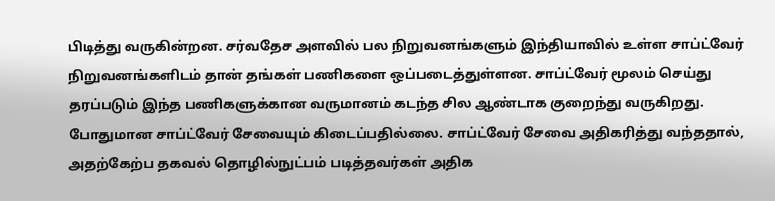பிடித்து வருகின்றன. சர்வதேச அளவில் பல நிறுவனங்களும் இந்தியாவில் உள்ள சாப்ட்வேர் நிறுவனங்களிடம் தான் தங்கள் பணிகளை ஒப்படைத்துள்ளன. சாப்ட்வேர் மூலம் செய்து தரப்படும் இந்த பணிகளுக்கான வருமானம் கடந்த சில ஆண்டாக குறைந்து வருகிறது. போதுமான சாப்ட்வேர் சேவையும் கிடைப்பதில்லை. சாப்ட்வேர் சேவை அதிகரித்து வந்ததால், அதற்கேற்ப தகவல் தொழில்நுட்பம் படித்தவர்கள் அதிக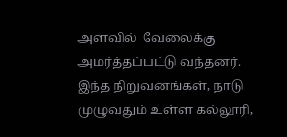அளவில்  வேலைக்கு அமர்த்தப்பட்டு வந்தனர். இந்த நிறுவனங்கள், நாடு முழுவதும் உள்ள கல்லூரி,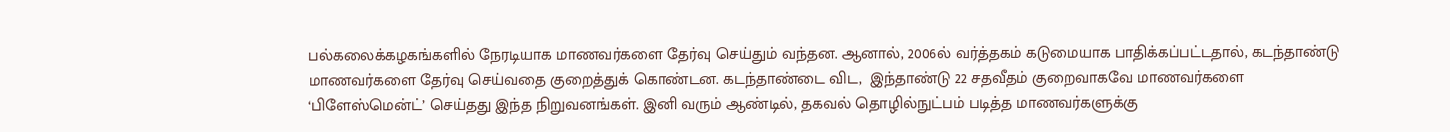பல்கலைக்கழகங்களில் நேரடியாக மாணவர்களை தேர்வு செய்தும் வந்தன. ஆனால், 2006ல் வர்த்தகம் கடுமையாக பாதிக்கப்பட்டதால், கடந்தாண்டு மாணவர்களை தேர்வு செய்வதை குறைத்துக் கொண்டன. கடந்தாண்டை விட,  இந்தாண்டு 22 சதவீதம் குறைவாகவே மாணவர்களை ‘பிளேஸ்மென்ட்’ செய்தது இந்த நிறுவனங்கள். இனி வரும் ஆண்டில், தகவல் தொழில்நுட்பம் படித்த மாணவர்களுக்கு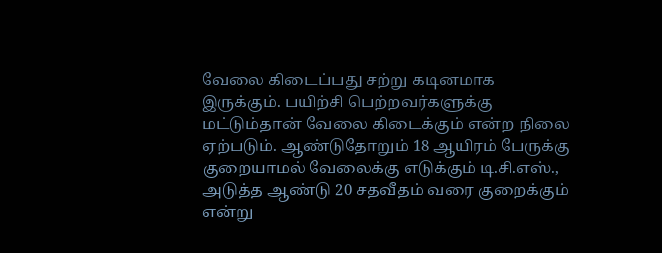வேலை கிடைப்பது சற்று கடினமாக இருக்கும். பயிற்சி பெற்றவர்களுக்கு மட்டும்தான் வேலை கிடைக்கும் என்ற நிலை ஏற்படும். ஆண்டுதோறும் 18 ஆயிரம் பேருக்கு குறையாமல் வேலைக்கு எடுக்கும் டி.சி.எஸ்., அடுத்த ஆண்டு 20 சதவீதம் வரை குறைக்கும் என்று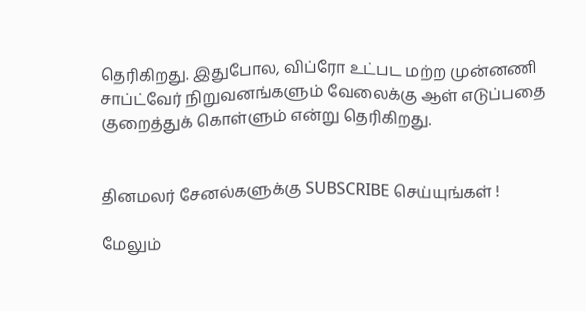தெரிகிறது. இதுபோல, விப்ரோ உட்பட மற்ற முன்னணி சாப்ட்வேர் நிறுவனங்களும் வேலைக்கு ஆள் எடுப்பதை குறைத்துக் கொள்ளும் என்று தெரிகிறது.


தினமலர் சேனல்களுக்கு SUBSCRIBE செய்யுங்கள் !

மேலும்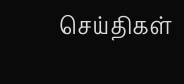செய்திகள்